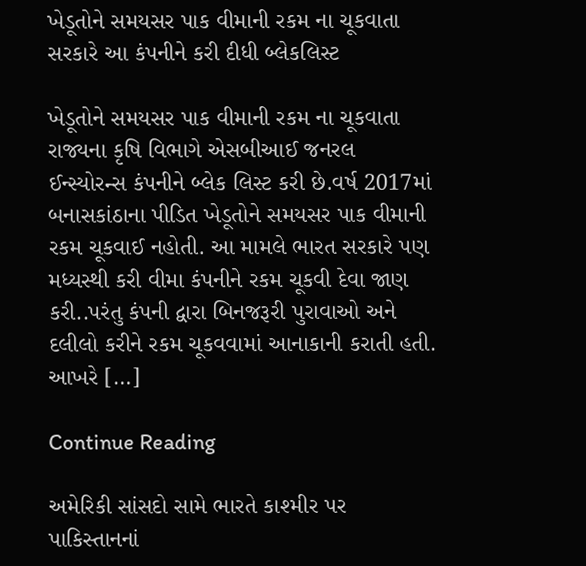ખેડૂતોને સમયસર પાક વીમાની રકમ ના ચૂકવાતા સરકારે આ કંપનીને કરી દીધી બ્લેકલિસ્ટ

ખેડૂતોને સમયસર પાક વીમાની રકમ ના ચૂકવાતા રાજ્યના કૃષિ વિભાગે એસબીઆઈ જનરલ ઈન્સ્યોરન્સ કંપનીને બ્લેક લિસ્ટ કરી છે.વર્ષ 2017માં બનાસકાંઠાના પીડિત ખેડૂતોને સમયસર પાક વીમાની રકમ ચૂકવાઈ નહોતી. આ મામલે ભારત સરકારે પણ મધ્યસ્થી કરી વીમા કંપનીને રકમ ચૂકવી દેવા જાણ કરી..પરંતુ કંપની દ્વારા બિનજરૂરી પુરાવાઓ અને દલીલો કરીને રકમ ચૂકવવામાં આનાકાની કરાતી હતી. આખરે […]

Continue Reading

અમેરિકી સાંસદો સામે ભારતે કાશ્મીર પર પાકિસ્તાનનાં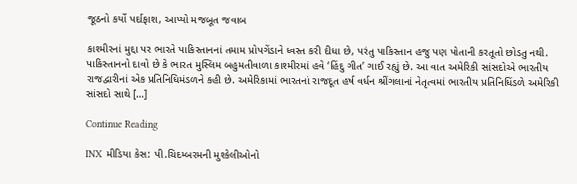જૂઠનો કર્યો પર્દાફાશ, આપ્યો મજબૂત જવાબ

કાશ્મીરનાં મુદ્દા પર ભારતે પાકિસ્તાનનાં તમામ પ્રોપગેંડાને ધ્વસ્ત કરી દીધા છે, પરંતુ પાકિસ્તાન હજુ પણ પોતાની કરતૂતો છોડતુ નથી. પાકિસ્તાનનો દાવો છે કે ભારત મુસ્લિમ બહુમતીવાળા કાશ્મીરમાં હવે ‘હિંદુ ગીત’ ગાઈ રહ્યું છે. આ વાત અમેરિકી સાંસદોએ ભારતીય રાજદ્વારીનાં એક પ્રતિનિધિમંડળને કહી છે. અમેરિકામાં ભારતનાં રાજદૂત હર્ષ વર્ધન શ્રીંગલાનાં નેતૃત્વમાં ભારતીય પ્રતિનિધિંડળે અમેરિકી સાંસદો સાથે […]

Continue Reading

INX મીડિયા કેસ: પી.ચિદમ્બરમની મુશ્કેલીઓનો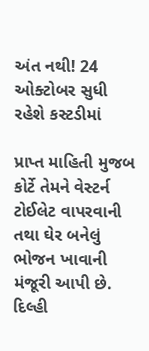અંત નથી! 24 ઓક્ટોબર સુધી રહેશે કસ્ટડીમાં

પ્રાપ્ત માહિતી મુજબ કોર્ટે તેમને વેસ્ટર્ન ટોઈલેટ વાપરવાની તથા ઘેર બનેલું ભોજન ખાવાની મંજૂરી આપી છે. દિલ્હી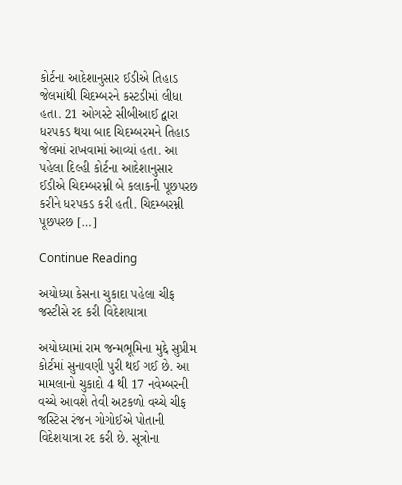કોર્ટના આદેશાનુસાર ઈડીએ તિહાડ જેલમાંથી ચિદમ્બરને કસ્ટડીમાં લીધા હતા. 21 ઓગસ્ટે સીબીઆઈ દ્વારા ધરપકડ થયા બાદ ચિદમ્બરમને તિહાડ જેલમાં રાખવામાં આવ્યાં હતા. આ પહેલા દિલ્હી કોર્ટના આદેશાનુસાર ઈડીએ ચિદમ્બરમ્ની બે કલાકની પૂછપરછ કરીને ધરપકડ કરી હતી. ચિદમ્બરમ્ની પૂછપરછ […]

Continue Reading

અયોધ્યા કેસના ચુકાદા પહેલા ચીફ જસ્ટીસે રદ કરી વિદેશયાત્રા

અયોધ્યામાં રામ જન્મભૂમિના મુદ્દે સુપ્રીમ કોર્ટમાં સુનાવણી પુરી થઈ ગઈ છે. આ મામલાનો ચુકાદો 4 થી 17 નવેમ્બરની વચ્ચે આવશે તેવી અટકળો વચ્ચે ચીફ જસ્ટિસ રંજન ગોગોઈએ પોતાની વિદેશયાત્રા રદ કરી છે. સૂત્રોના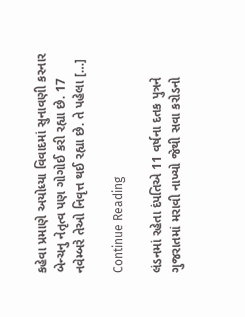કહેવા પ્રમાણે અયોધ્યા વિવાદમાં સુનાવણી કરનાર બેન્ચનુ નેતૃત્વ પણ ગોગોઈ કરી રહ્યા છે. 17 નવેમ્બરે તેઓ નિવૃત્ત થઈ રહ્યા છે. તે પહેલા […]

Continue Reading

લંડનમાં રહેતા દંપતિએ 11 વર્ષના દતક પુત્રને ગુજરાતમાં મરાવી નાખ્યો જેથી સવા કરોડનો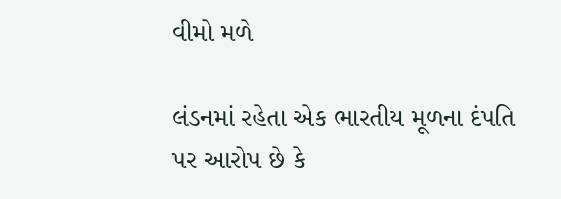વીમો મળે

લંડનમાં રહેતા એક ભારતીય મૂળના દંપતિ પર આરોપ છે કે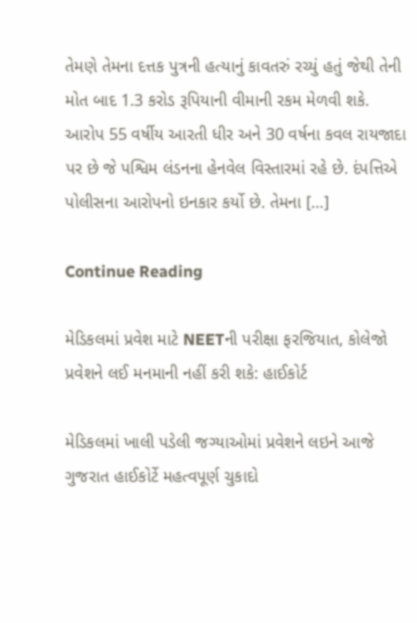તેમણે તેમના દત્તક પુત્રની હત્યાનું કાવતરું રચ્યું હતું જેથી તેની મોત બાદ 1.3 કરોડ રૂપિયાની વીમાની રકમ મેળવી શકે. આરોપ 55 વર્ષીય આરતી ધીર અને 30 વર્ષના કવલ રાયજાદા પર છે જે પશ્વિમ લંડનના હેનવેલ વિસ્તારમાં રહે છે. દંપત્તિએ પોલીસના આરોપનો ઇનકાર કર્યો છે. તેમના […]

Continue Reading

મેડિકલમાં પ્રવેશ માટે NEETની પરીક્ષા ફરજિયાત, કોલેજો પ્રવેશને લઈ મનમાની નહીં કરી શકે: હાઈકોર્ટ

મેડિકલમાં ખાલી પડેલી જગ્યાઓમાં પ્રવેશને લઇને આજે ગુજરાત હાઈકોર્ટે મહત્વપૂર્ણ ચુકાદો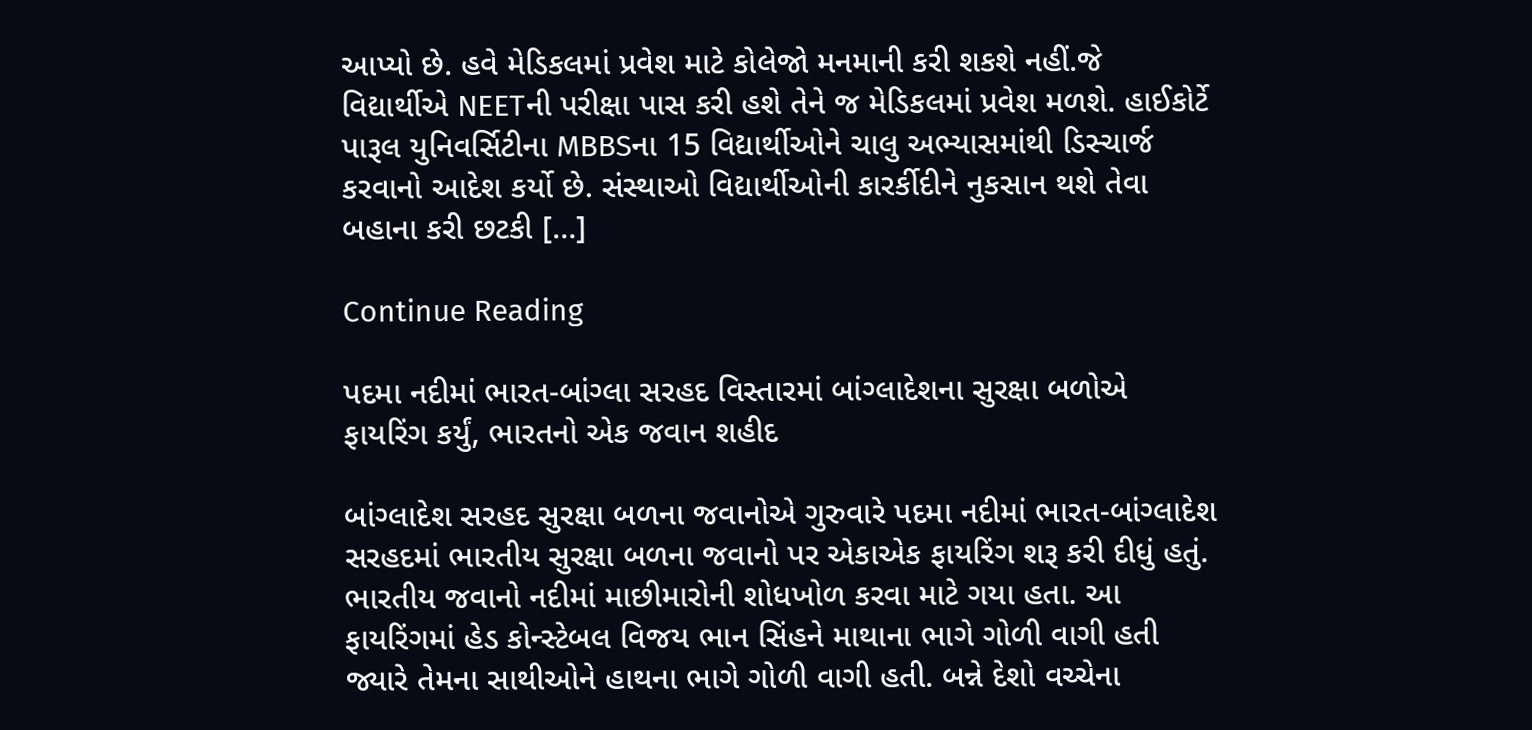આપ્યો છે. હવે મેડિકલમાં પ્રવેશ માટે કોલેજો મનમાની કરી શકશે નહીં.જે વિદ્યાર્થીએ NEETની પરીક્ષા પાસ કરી હશે તેને જ મેડિકલમાં પ્રવેશ મળશે. હાઈકોર્ટે પારૂલ યુનિવર્સિટીના MBBSના 15 વિદ્યાર્થીઓને ચાલુ અભ્યાસમાંથી ડિસ્ચાર્જ કરવાનો આદેશ કર્યો છે. સંસ્થાઓ વિદ્યાર્થીઓની કારર્કીદીને નુકસાન થશે તેવા બહાના કરી છટકી […]

Continue Reading

પદમા નદીમાં ભારત-બાંગ્લા સરહદ વિસ્તારમાં બાંગ્લાદેશના સુરક્ષા બળોએ ફાયરિંગ કર્યું, ભારતનો એક જવાન શહીદ

બાંગ્લાદેશ સરહદ સુરક્ષા બળના જવાનોએ ગુરુવારે પદમા નદીમાં ભારત-બાંગ્લાદેશ સરહદમાં ભારતીય સુરક્ષા બળના જવાનો પર એકાએક ફાયરિંગ શરૂ કરી દીધું હતું. ભારતીય જવાનો નદીમાં માછીમારોની શોધખોળ કરવા માટે ગયા હતા. આ ફાયરિંગમાં હેડ કોન્સ્ટેબલ વિજય ભાન સિંહને માથાના ભાગે ગોળી વાગી હતી જ્યારે તેમના સાથીઓને હાથના ભાગે ગોળી વાગી હતી. બન્ને દેશો વચ્ચેના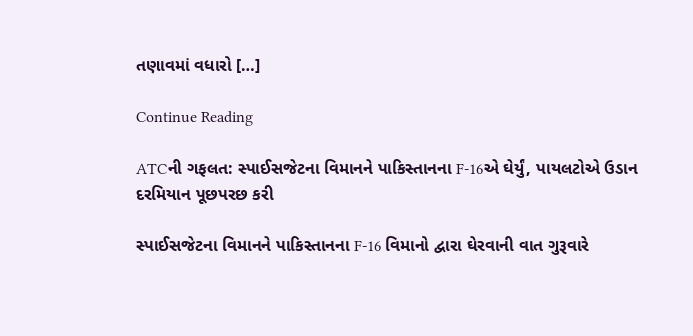તણાવમાં વધારો […]

Continue Reading

ATCની ગફલત: સ્પાઈસજેટના વિમાનને પાકિસ્તાનના F-16એ ઘેર્યું, પાયલટોએ ઉડાન દરમિયાન પૂછપરછ કરી

સ્પાઈસજેટના વિમાનને પાકિસ્તાનના F-16 વિમાનો દ્વારા ઘેરવાની વાત ગુરૂવારે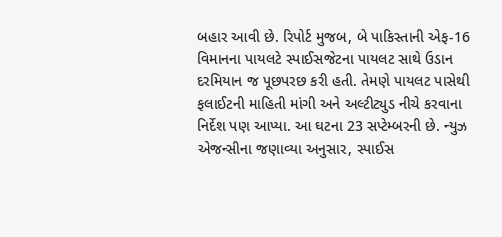બહાર આવી છે. રિપોર્ટ મુજબ, બે પાકિસ્તાની એફ-16 વિમાનના પાયલટે સ્પાઈસજેટના પાયલટ સાથે ઉડાન દરમિયાન જ પૂછપરછ કરી હતી. તેમણે પાયલટ પાસેથી ફલાઈટની માહિતી માંગી અને અલ્ટીટ્યુડ નીચે કરવાના નિર્દેશ પણ આપ્યા. આ ઘટના 23 સપ્ટેમ્બરની છે. ન્યુઝ એજન્સીના જણાવ્યા અનુસાર, સ્પાઈસ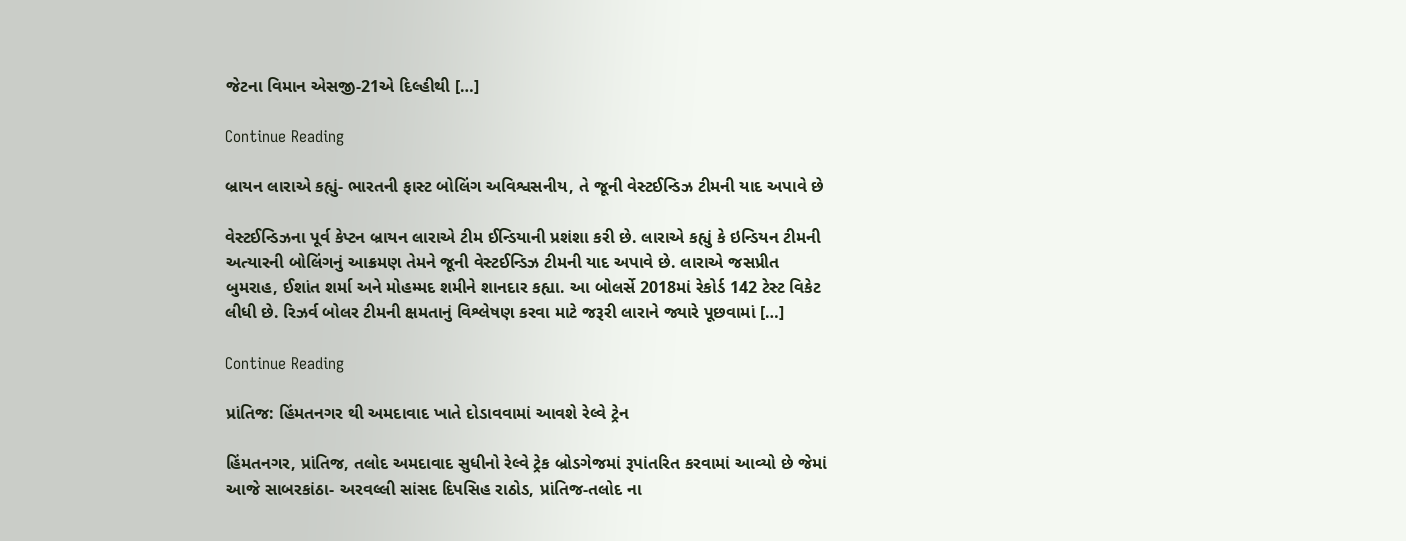જેટના વિમાન એસજી-21એ દિલ્હીથી […]

Continue Reading

બ્રાયન લારાએ કહ્યું- ભારતની ફાસ્ટ બોલિંગ અવિશ્વસનીય, તે જૂની વેસ્ટઈન્ડિઝ ટીમની યાદ અપાવે છે

વેસ્ટઈન્ડિઝના પૂર્વ કેપ્ટન બ્રાયન લારાએ ટીમ ઈન્ડિયાની પ્રશંશા કરી છે. લારાએ કહ્યું કે ઇન્ડિયન ટીમની અત્યારની બોલિંગનું આક્રમણ તેમને જૂની વેસ્ટઈન્ડિઝ ટીમની યાદ અપાવે છે. લારાએ જસપ્રીત બુમરાહ, ઈશાંત શર્મા અને મોહમ્મદ શમીને શાનદાર કહ્યા. આ બોલર્સે 2018માં રેકોર્ડ 142 ટેસ્ટ વિકેટ લીધી છે. રિઝર્વ બોલર ટીમની ક્ષમતાનું વિશ્લેષણ કરવા માટે જરૂરી લારાને જ્યારે પૂછવામાં […]

Continue Reading

પ્રાંતિજ: હિંમતનગર થી અમદાવાદ ખાતે દોડાવવામાં આવશે રેલ્વે ટ્રેન

હિંમતનગર, પ્રાંતિજ, તલોદ અમદાવાદ સુધીનો રેલ્વે ટ્રેક બ્રોડગેજમાં રૂપાંતરિત કરવામાં આવ્યો છે જેમાં આજે સાબરકાંઠા- અરવલ્લી સાંસદ દિપસિહ રાઠોડ, પ્રાંતિજ-તલોદ ના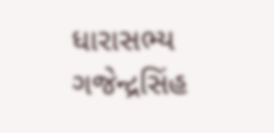ધારાસભ્ય ગજેન્દ્રસિંહ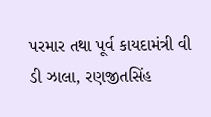પરમાર તથા પૂર્વ કાયદામંત્રી વી ડી ઝાલા, રણજીતસિંહ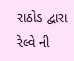રાઠોડ દ્વારા રેલ્વે ની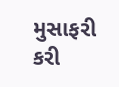મુસાફરી કરી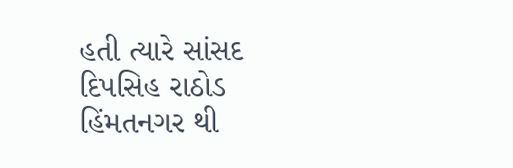હતી ત્યારે સાંસદ દિપસિહ રાઠોડ હિંમતનગર થી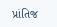પ્રાંતિજ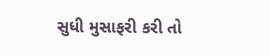સુધી મુસાફરી કરી તો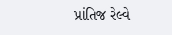પ્રાંતિજ રેલ્વે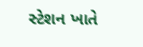સ્ટેશન ખાતે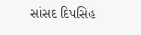સાંસદ દિપસિહ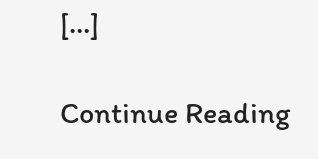[…]

Continue Reading